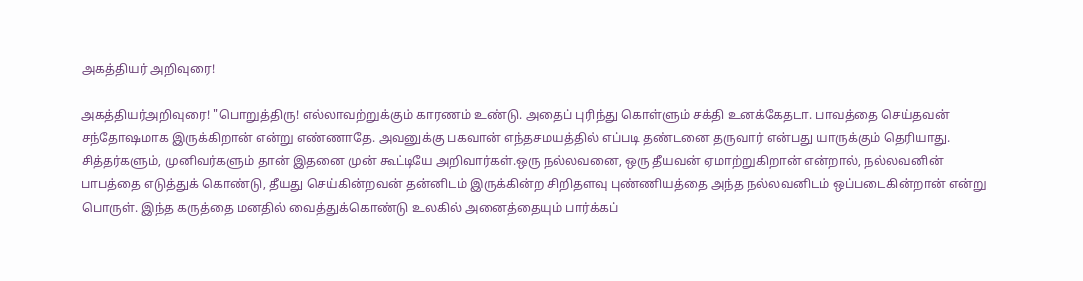அகத்தியர் அறிவுரை!

அகத்தியர்அறிவுரை! "பொறுத்திரு! எல்லாவற்றுக்கும் காரணம் உண்டு. அதைப் புரிந்து கொள்ளும் சக்தி உனக்கேதடா. பாவத்தை செய்தவன் சந்தோஷமாக இருக்கிறான் என்று எண்ணாதே. அவனுக்கு பகவான் எந்தசமயத்தில் எப்படி தண்டனை தருவார் என்பது யாருக்கும் தெரியாது. சித்தர்களும், முனிவர்களும் தான் இதனை முன் கூட்டியே அறிவார்கள்.ஒரு நல்லவனை, ஒரு தீயவன் ஏமாற்றுகிறான் என்றால், நல்லவனின் பாபத்தை எடுத்துக் கொண்டு, தீயது செய்கின்றவன் தன்னிடம் இருக்கின்ற சிறிதளவு புண்ணியத்தை அந்த நல்லவனிடம் ஒப்படைகின்றான் என்று பொருள். இந்த கருத்தை மனதில் வைத்துக்கொண்டு உலகில் அனைத்தையும் பார்க்கப்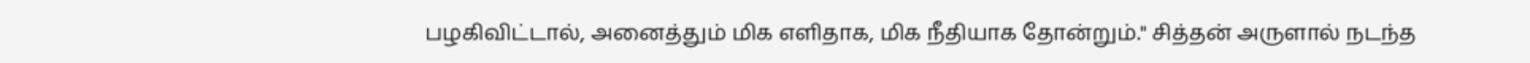பழகிவிட்டால், அனைத்தும் மிக எளிதாக, மிக நீதியாக தோன்றும்." சித்தன் அருளால் நடந்த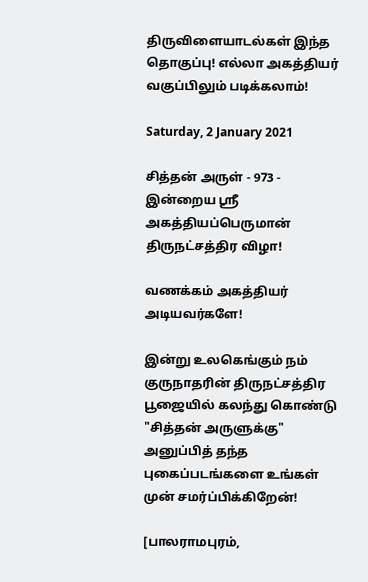திருவிளையாடல்கள் இந்த தொகுப்பு! எல்லா அகத்தியர் வகுப்பிலும் படிக்கலாம்!

Saturday, 2 January 2021

சித்தன் அருள் - 973 - இன்றைய ஸ்ரீ அகத்தியப்பெருமான் திருநட்சத்திர விழா!

வணக்கம் அகத்தியர் அடியவர்களே!

இன்று உலகெங்கும் நம் குருநாதரின் திருநட்சத்திர பூஜையில் கலந்து கொண்டு "சித்தன் அருளுக்கு" அனுப்பித் தந்த புகைப்படங்களை உங்கள் முன் சமர்ப்பிக்கிறேன்!

[பாலராமபுரம்,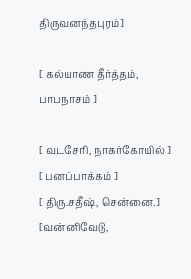திருவனந்தபுரம்]

[ கல்யாண தீர்த்தம், பாபநாசம் ]

[ வடசேரி, நாகர்கோயில் ]
[ பனப்பாக்கம் ]
[ திரு.சதீஷ், சென்னை.]
[வன்னிவேடு,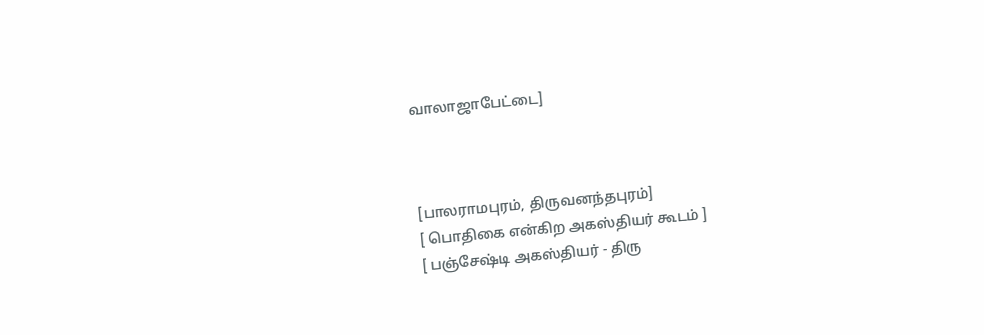வாலாஜாபேட்டை]



[பாலராமபுரம், திருவனந்தபுரம்]
[ பொதிகை என்கிற அகஸ்தியர் கூடம் ]
[ பஞ்சேஷ்டி அகஸ்தியர் - திரு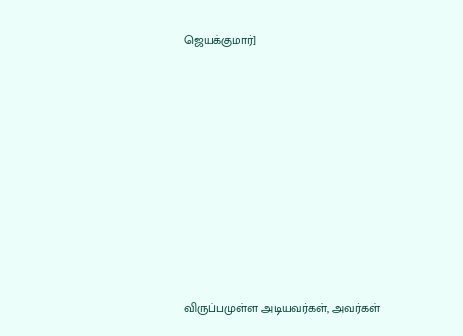ஜெயக்குமார்]









விருப்பமுள்ள அடியவர்கள், அவர்கள்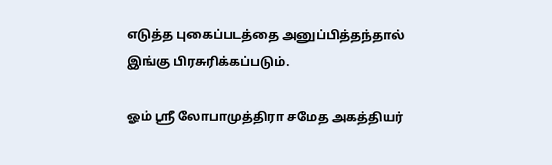எடுத்த புகைப்படத்தை அனுப்பித்தந்தால் இங்கு பிரசுரிக்கப்படும்.

ஓம் ஸ்ரீ லோபாமுத்திரா சமேத அகத்தியர்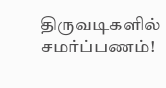திருவடிகளில் சமர்ப்பணம்!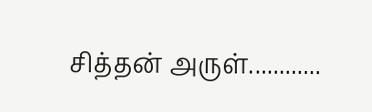சித்தன் அருள்............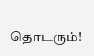தொடரும்!